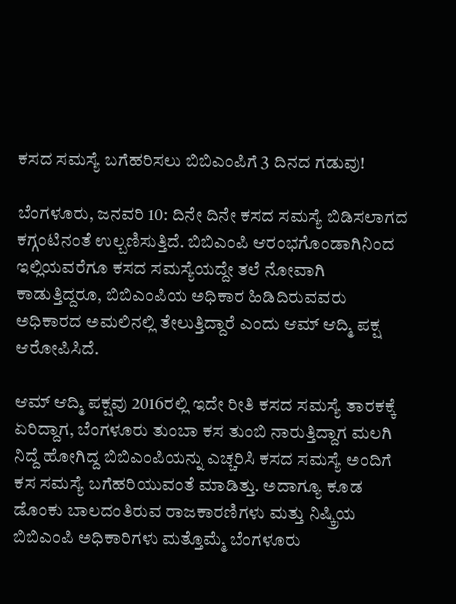ಕಸದ ಸಮಸ್ಯೆ ಬಗೆಹರಿಸಲು ಬಿಬಿಎಂಪಿಗೆ 3 ದಿನದ ಗಡುವು!

ಬೆಂಗಳೂರು, ಜನವರಿ 10: ದಿನೇ ದಿನೇ ಕಸದ ಸಮಸ್ಯೆ ಬಿಡಿಸಲಾಗದ ಕಗ್ಗಂಟಿನಂತೆ ಉಲ್ಬಣಿಸುತ್ತಿದೆ. ಬಿಬಿಎಂಪಿ ಆರಂಭಗೊಂಡಾಗಿನಿಂದ ಇಲ್ಲಿಯವರೆಗೂ ಕಸದ ಸಮಸ್ಯೆಯದ್ದೇ ತಲೆ ನೋವಾಗಿ ಕಾಡುತ್ತಿದ್ದರೂ, ಬಿಬಿಎಂಪಿಯ ಅಧಿಕಾರ ಹಿಡಿದಿರುವವರು ಅಧಿಕಾರದ ಅಮಲಿನಲ್ಲಿ ತೇಲುತ್ತಿದ್ದಾರೆ ಎಂದು ಆಮ್ ಆದ್ಮಿ ಪಕ್ಷ ಆರೋಪಿಸಿದೆ.

ಆಮ್ ಆದ್ಮಿ ಪಕ್ಷವು 2016ರಲ್ಲಿ ಇದೇ ರೀತಿ ಕಸದ ಸಮಸ್ಯೆ ತಾರಕಕ್ಕೆ ಏರಿದ್ದಾಗ, ಬೆಂಗಳೂರು ತುಂಬಾ ಕಸ ತುಂಬಿ ನಾರುತ್ತಿದ್ದಾಗ ಮಲಗಿ ನಿದ್ದೆ ಹೋಗಿದ್ದ ಬಿಬಿಎಂಪಿಯನ್ನು ಎಚ್ಚರಿಸಿ ಕಸದ ಸಮಸ್ಯೆ ಅಂದಿಗೆ ಕಸ ಸಮಸ್ಯೆ ಬಗೆಹರಿಯುವಂತೆ ಮಾಡಿತ್ತು. ಅದಾಗ್ಯೂ ಕೂಡ ಡೊಂಕು ಬಾಲದಂತಿರುವ ರಾಜಕಾರಣಿಗಳು ಮತ್ತು ನಿಷ್ಕ್ರಿಯ ಬಿಬಿಎಂಪಿ ಅಧಿಕಾರಿಗಳು ಮತ್ತೊಮ್ಮೆ ಬೆಂಗಳೂರು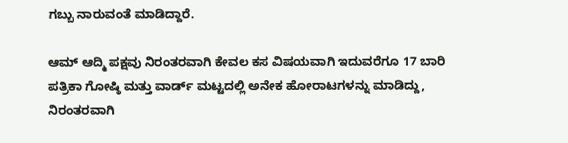ಗಬ್ಬು ನಾರುವಂತೆ ಮಾಡಿದ್ದಾರೆ.

ಆಮ್ ಆದ್ಮಿ ಪಕ್ಷವು ನಿರಂತರವಾಗಿ ಕೇವಲ ಕಸ ವಿಷಯವಾಗಿ ಇದುವರೆಗೂ 17 ಬಾರಿ ಪತ್ರಿಕಾ ಗೋಷ್ಠಿ ಮತ್ತು ವಾರ್ಡ್ ಮಟ್ಟದಲ್ಲಿ ಅನೇಕ ಹೋರಾಟಗಳನ್ನು ಮಾಡಿದ್ದು, ನಿರಂತರವಾಗಿ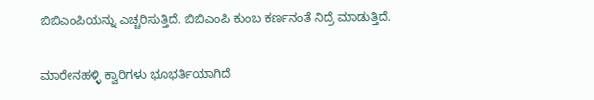ಬಿಬಿಎಂಪಿಯನ್ನು ಎಚ್ಚರಿಸುತ್ತಿದೆ. ಬಿಬಿಎಂಪಿ ಕುಂಬ ಕರ್ಣನಂತೆ ನಿದ್ರೆ ಮಾಡುತ್ತಿದೆ.

ಮಾರೇನಹಳ್ಳಿ ಕ್ವಾರಿಗಳು ಭೂಭರ್ತಿಯಾಗಿದೆ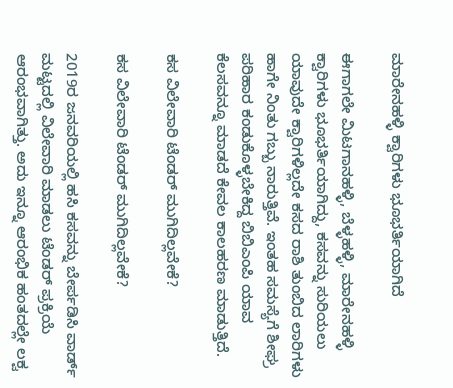ಮಾರೇನಹಳ್ಳಿ ಕ್ವಾರಿಗಳು ಭೂಭರ್ತಿಯಾಗಿದೆ

ಈಗಾಗಲೇ ಮಿಟಗಾನಹಳ್ಳಿ, ಬೆಳ್ಳಹಳ್ಳಿ, ಮಾರೇನಹಳ್ಳಿ ಕ್ವಾರಿಗಳು ಭೂಭರ್ತಿಯಾಗಿದ್ದು, ಕಸವನ್ನು ಸುರಿಯಲು ಯಾವುದೇ ಕ್ವಾರಿಗಳಿಲ್ಲದೇ ಕಸದ ರಾಶಿ ತುಂಬಿದ ಲಾರಿಗಳು ಹಾಗೇ ನಿಂತು ಗಬ್ಬು ನಾರುತ್ತಿವೆ. ಇಂತಹ ಸಮಸ್ಯೆಗೆ ಶೀಘ್ರ ಪರಿಹಾರ ಕಂಡುಕೊಳ್ಳಬೇಕಿದ್ದ ಬಿಬಿಎಂಪಿ ಯಾವ ಕೆಲಸವನ್ನೂ ಮಾಡದೆ ಕೇವಲ ಕಾಲಹರಣ ಮಾಡುತ್ತಿದೆ.

ಕಸ ವಿಲೇವಾರಿ ಟೆಂಡರ್ ಮುಗಿದಿಲ್ಲವೇಕೆ?

ಕಸ ವಿಲೇವಾರಿ ಟೆಂಡರ್ ಮುಗಿದಿಲ್ಲವೇಕೆ?

2019ರ ಜನವರಿಯಲ್ಲಿ ಹಸಿ ಕಸವನ್ನು ಬೇರ್ಪಡಿಸಿ ವಾರ್ಡ್ ಮಟ್ಟದಲ್ಲಿ ವಿಲೇವಾರಿ ಮಾಡಲು ಟೆಂಡರ್ ಪ್ರಕ್ರಿಯೆ ಆರಂಭವಾಗಿತ್ತು. ಅದು ಇನ್ನೂ ಆರಂಭಿಕ ಹಂತದಲ್ಲೇ ಲಕ್ವ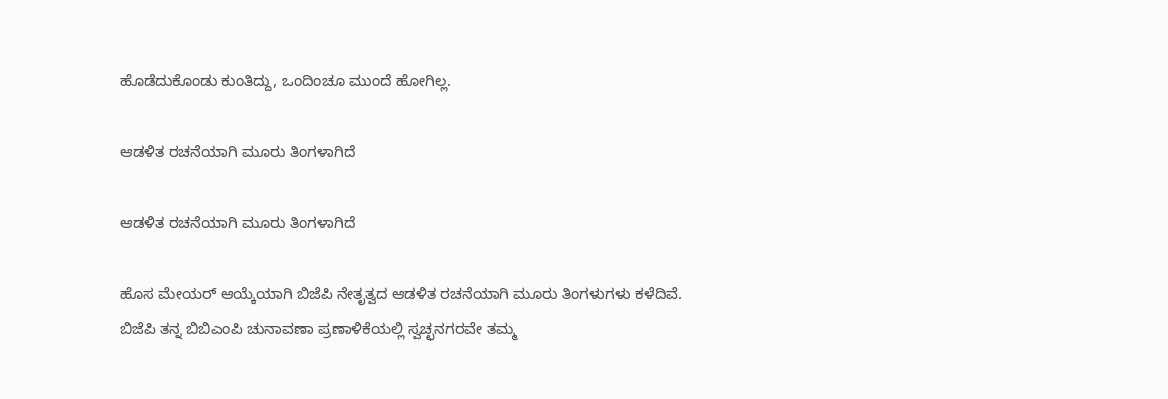ಹೊಡೆದುಕೊಂಡು ಕುಂತಿದ್ದು, ಒಂದಿಂಚೂ ಮುಂದೆ ಹೋಗಿಲ್ಲ.

ಆಡಳಿತ ರಚನೆಯಾಗಿ ಮೂರು ತಿಂಗಳಾಗಿದೆ

ಆಡಳಿತ ರಚನೆಯಾಗಿ ಮೂರು ತಿಂಗಳಾಗಿದೆ

ಹೊಸ ಮೇಯರ್ ಆಯ್ಕೆಯಾಗಿ ಬಿಜೆಪಿ ನೇತೃತ್ವದ ಆಡಳಿತ ರಚನೆಯಾಗಿ ಮೂರು ತಿಂಗಳುಗಳು ಕಳೆದಿವೆ. ಬಿಜೆಪಿ ತನ್ನ ಬಿಬಿಎಂಪಿ ಚುನಾವಣಾ ಪ್ರಣಾಳಿಕೆಯಲ್ಲಿ ಸ್ವಚ್ಛನಗರವೇ ತಮ್ಮ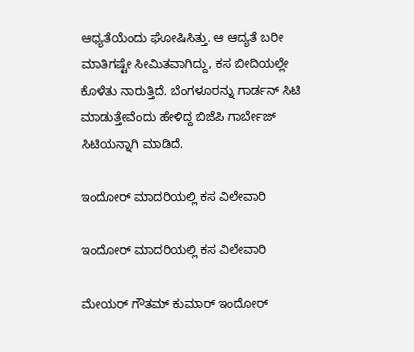ಆಧ್ಯತೆಯೆಂದು ಘೋಷಿಸಿತ್ತು. ಆ ಆದ್ಯತೆ ಬರೀ ಮಾತಿಗಷ್ಟೇ ಸೀಮಿತವಾಗಿದ್ದು, ಕಸ ಬೀದಿಯಲ್ಲೇ ಕೊಳೆತು ನಾರುತ್ತಿದೆ. ಬೆಂಗಳೂರನ್ನು ಗಾರ್ಡನ್ ಸಿಟಿ ಮಾಡುತ್ತೇವೆಂದು ಹೇಳಿದ್ದ ಬಿಜೆಪಿ ಗಾರ್ಬೇಜ್ ಸಿಟಿಯನ್ನಾಗಿ ಮಾಡಿದೆ.

ಇಂದೋರ್ ಮಾದರಿಯಲ್ಲಿ ಕಸ ವಿಲೇವಾರಿ

ಇಂದೋರ್ ಮಾದರಿಯಲ್ಲಿ ಕಸ ವಿಲೇವಾರಿ

ಮೇಯರ್ ಗೌತಮ್ ಕುಮಾರ್ ಇಂದೋರ್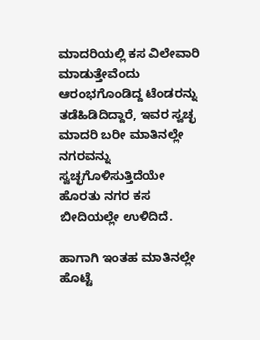ಮಾದರಿಯಲ್ಲಿ ಕಸ ವಿಲೇವಾರಿ ಮಾಡುತ್ತೇವೆಂದು ಆರಂಭಗೊಂಡಿದ್ದ ಟೆಂಡರನ್ನು ತಡೆಹಿಡಿದಿದ್ದಾರೆ, ಇವರ ಸ್ವಚ್ಛ ಮಾದರಿ ಬರೀ ಮಾತಿನಲ್ಲೇ ನಗರವನ್ನು ಸ್ವಚ್ಛಗೊಳಿಸುತ್ತಿದೆಯೇ ಹೊರತು ನಗರ ಕಸ ಬೀದಿಯಲ್ಲೇ ಉಳಿದಿದೆ.

ಹಾಗಾಗಿ ಇಂತಹ ಮಾತಿನಲ್ಲೇ ಹೊಟ್ಟೆ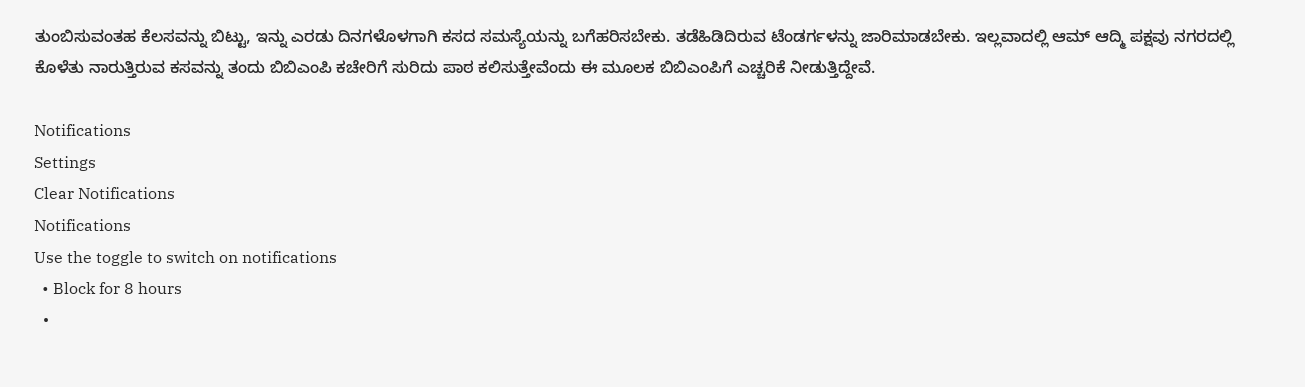ತುಂಬಿಸುವಂತಹ ಕೆಲಸವನ್ನು ಬಿಟ್ಟು, ಇನ್ನು ಎರಡು ದಿನಗಳೊಳಗಾಗಿ ಕಸದ ಸಮಸ್ಯೆಯನ್ನು ಬಗೆಹರಿಸಬೇಕು. ತಡೆಹಿಡಿದಿರುವ ಟೆಂಡರ್ಗಳನ್ನು ಜಾರಿಮಾಡಬೇಕು. ಇಲ್ಲವಾದಲ್ಲಿ ಆಮ್ ಆದ್ಮಿ ಪಕ್ಷವು ನಗರದಲ್ಲಿ ಕೊಳೆತು ನಾರುತ್ತಿರುವ ಕಸವನ್ನು ತಂದು ಬಿಬಿಎಂಪಿ ಕಚೇರಿಗೆ ಸುರಿದು ಪಾಠ ಕಲಿಸುತ್ತೇವೆಂದು ಈ ಮೂಲಕ ಬಿಬಿಎಂಪಿಗೆ ಎಚ್ಚರಿಕೆ ನೀಡುತ್ತಿದ್ದೇವೆ.

Notifications
Settings
Clear Notifications
Notifications
Use the toggle to switch on notifications
  • Block for 8 hours
  •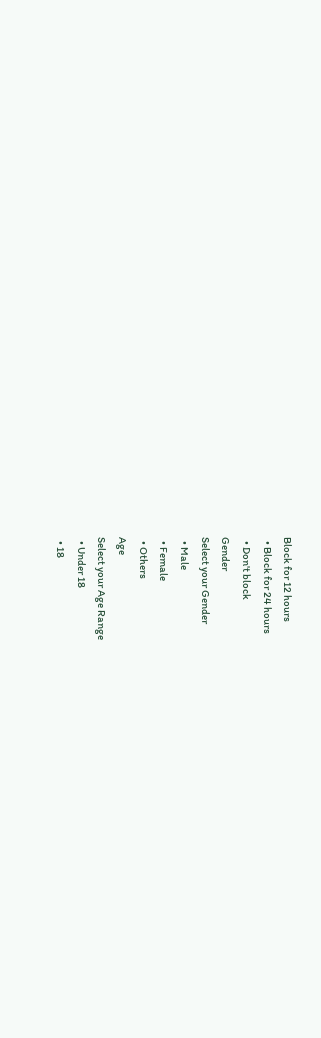Block for 12 hours
  • Block for 24 hours
  • Don't block
Gender
Select your Gender
  • Male
  • Female
  • Others
Age
Select your Age Range
  • Under 18
  • 18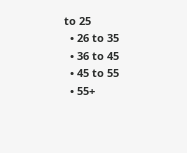to 25
  • 26 to 35
  • 36 to 45
  • 45 to 55
  • 55+